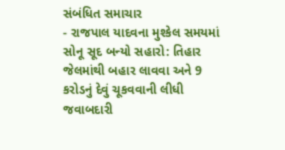સંબંધિત સમાચાર
- રાજપાલ યાદવના મુશ્કેલ સમયમાં સોનૂ સૂદ બન્યો સહારો: તિહાર જેલમાંથી બહાર લાવવા અને 9 કરોડનું દેવું ચૂકવવાની લીધી જવાબદારી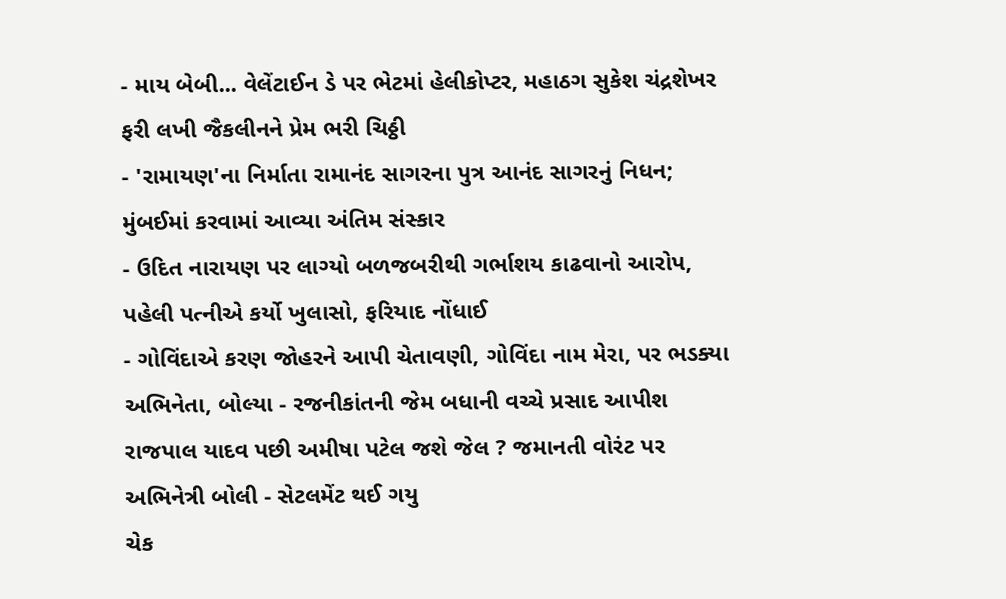- માય બેબી... વેલેંટાઈન ડે પર ભેટમાં હેલીકોપ્ટર, મહાઠગ સુકેશ ચંદ્રશેખર ફરી લખી જૈકલીનને પ્રેમ ભરી ચિઠ્ઠી
- 'રામાયણ'ના નિર્માતા રામાનંદ સાગરના પુત્ર આનંદ સાગરનું નિધન; મુંબઈમાં કરવામાં આવ્યા અંતિમ સંસ્કાર
- ઉદિત નારાયણ પર લાગ્યો બળજબરીથી ગર્ભાશય કાઢવાનો આરોપ, પહેલી પત્નીએ કર્યો ખુલાસો, ફરિયાદ નોંધાઈ
- ગોવિંદાએ કરણ જોહરને આપી ચેતાવણી, ગોવિંદા નામ મેરા, પર ભડક્યા અભિનેતા, બોલ્યા - રજનીકાંતની જેમ બધાની વચ્ચે પ્રસાદ આપીશ
રાજપાલ યાદવ પછી અમીષા પટેલ જશે જેલ ? જમાનતી વોરંટ પર અભિનેત્રી બોલી - સેટલમેંટ થઈ ગયુ
ચેક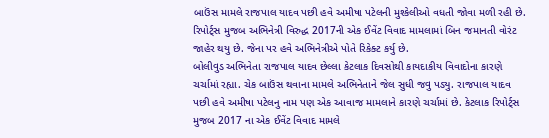બાઉંસ મામલે રાજપાલ યાદવ પછી હવે અમીષા પટેલની મુશ્કેલીઓ વધતી જોવા મળી રહી છે. રિપોર્ટ્સ મુજબ અભિનેત્રી વિરુદ્ધ 2017ની એક ઈવેંટ વિવાદ મામલામાં બિન જમાનતી વોરંટ જાહેર થયુ છે. જેના પર હવે અભિનેત્રીએ પોતે રિકેક્ટ કર્યુ છે.
બોલીવુડ અભિનેતા રાજપાલ યાદવ છેલ્લા કેટલાક દિવસોથી કાયદાકીય વિવાદોના કારણે ચર્ચામાં રહ્યા. ચેક બાઉંસ થવાના મામલે અભિનેતાને જેલ સુધી જવુ પડ્યુ. રાજપાલ યાદવ પછી હવે અમીષા પટેલનુ નામ પણ એક આવાજ મામલાને કારણે ચર્ચામાં છે. કેટલાક રિપોર્ટ્સ મુજબ 2017 ના એક ઈવેંટ વિવાદ મામલે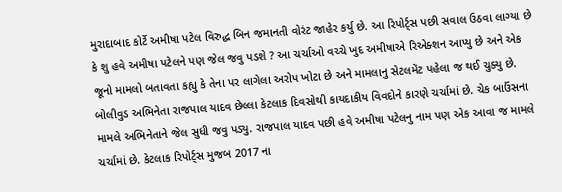મુરાદાબાદ કોર્ટે અમીષા પટેલ વિરુદ્ધ બિન જમાનતી વોરંટ જાહેર કર્યુ છે. આ રિપોર્ટ્સ પછી સવાલ ઉઠવા લાગ્યા છે કે શુ હવે અમીષા પટેલને પણ જેલ જવુ પડશે ? આ ચર્ચાઓ વચ્ચે ખુદ અમીષાએ રિએક્શન આપ્યુ છે અને એક જૂનો મામલો બતાવતા કહ્યુ કે તેના પર લાગેલા અરોપ ખોટા છે અને મામલાનુ સેટલમેંટ પહેલા જ થઈ ચુક્યુ છે.
બોલીવુડ અભિનેતા રાજપાલ યાદવ છેલ્લા કેટલાક દિવસોથી કાયદાકીય વિવદોને કારણે ચર્ચામાં છે. ચેક બાઉંસના મામલે અભિનેતાને જેલ સુધી જવુ પડ્યુ. રાજપાલ યાદવ પછી હવે અમીષા પટેલનુ નામ પણ એક આવા જ મામલે ચર્ચામાં છે. કેટલાક રિપોર્ટ્સ મુજબ 2017 ના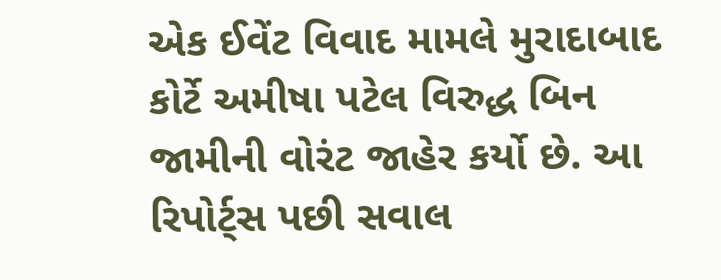એક ઈવેંટ વિવાદ મામલે મુરાદાબાદ કોર્ટે અમીષા પટેલ વિરુદ્ધ બિન જામીની વોરંટ જાહેર કર્યો છે. આ રિપોર્ટ્સ પછી સવાલ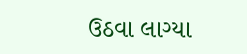ઉઠવા લાગ્યા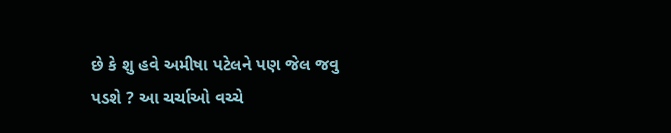છે કે શુ હવે અમીષા પટેલને પણ જેલ જવુ પડશે ? આ ચર્ચાઓ વચ્ચે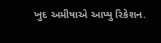ખુદ અમીષાએ આપ્યુ રિકેશન.